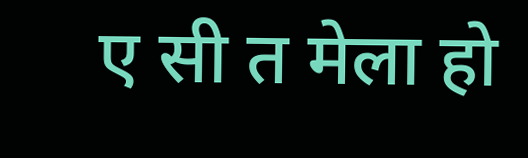ए सी त मेला हो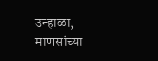उन्हाळा, माणसांच्या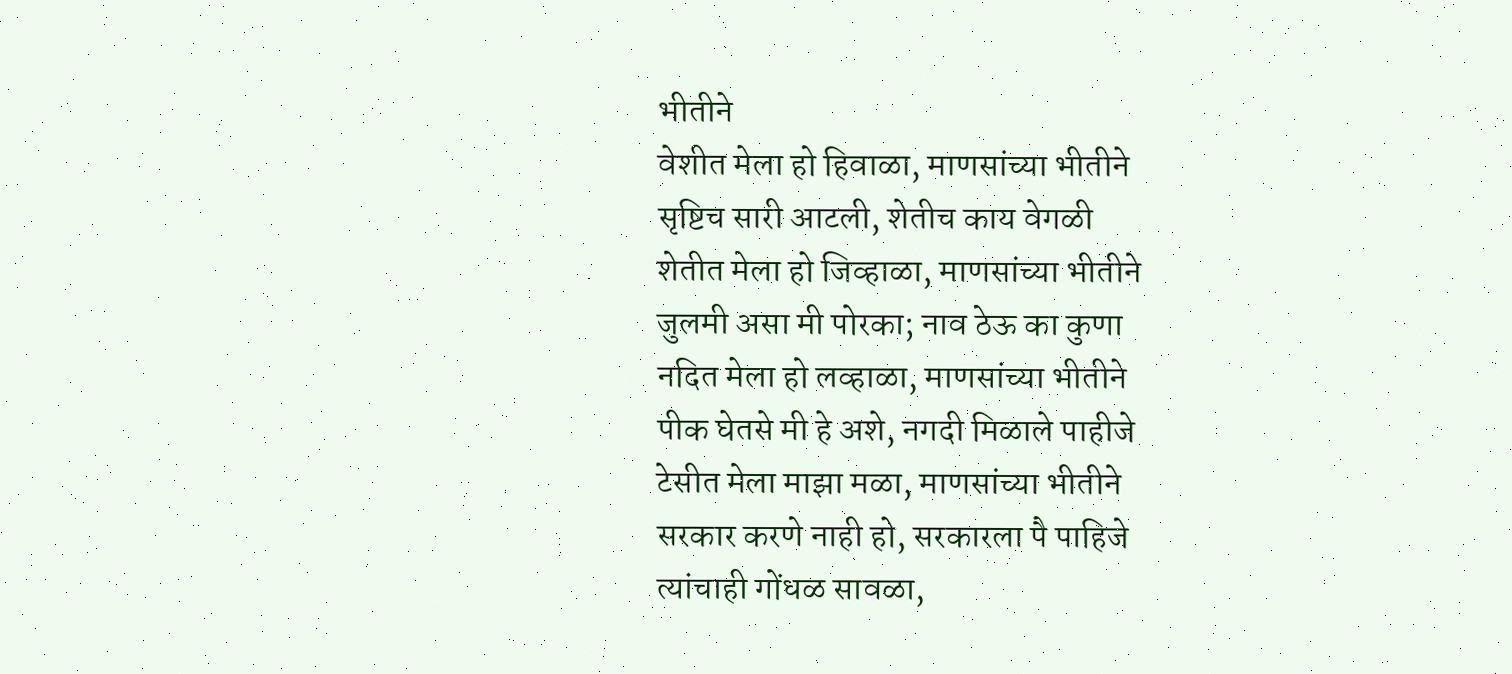भीतीने
वेशीत मेला हो हिवाळा, माणसांच्या भीतीने
सृष्टिच सारी आटली, शेतीच काय वेगळी
शेतीत मेला हो जिव्हाळा, माणसांच्या भीतीने
जुलमी असा मी पोरका; नाव ठेऊ का कुणा
नदित मेला हो लव्हाळा, माणसांच्या भीतीने
पीक घेतसे मी हे अशे, नगदी मिळाले पाहीजे
टेसीत मेला माझा मळा, माणसांच्या भीतीने
सरकार करणे नाही हो, सरकारला पै पाहिजे
त्यांचाही गोंधळ सावळा,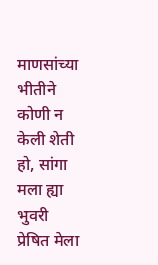माणसांच्या भीतीने
कोणी न केली शेती हो, सांगा मला ह्या भुवरी
प्रेषित मेला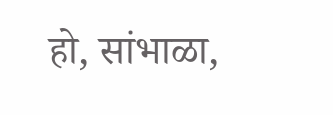हो, सांभाळा,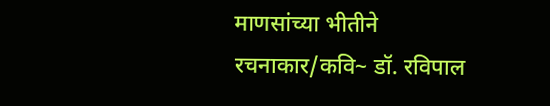माणसांच्या भीतीने
रचनाकार/कवि~ डॉ. रविपाल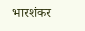भारशंकर